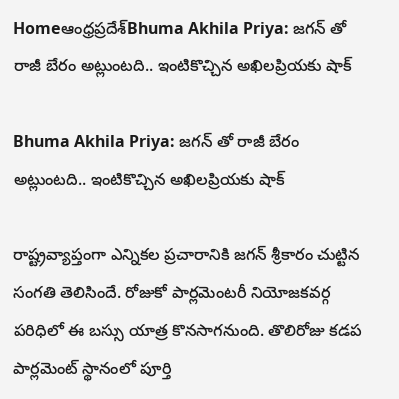Homeఆంధ్రప్రదేశ్‌Bhuma Akhila Priya: జగన్ తో రాజీ బేరం అట్లుంటది.. ఇంటికొచ్చిన అఖిలప్రియకు షాక్

Bhuma Akhila Priya: జగన్ తో రాజీ బేరం అట్లుంటది.. ఇంటికొచ్చిన అఖిలప్రియకు షాక్

రాష్ట్రవ్యాప్తంగా ఎన్నికల ప్రచారానికి జగన్ శ్రీకారం చుట్టిన సంగతి తెలిసిందే. రోజుకో పార్లమెంటరీ నియోజకవర్గ పరిధిలో ఈ బస్సు యాత్ర కొనసాగనుంది. తొలిరోజు కడప పార్లమెంట్ స్థానంలో పూర్తి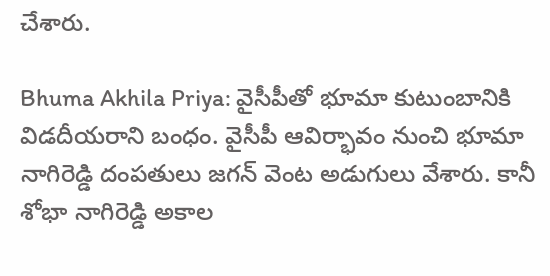చేశారు.

Bhuma Akhila Priya: వైసీపీతో భూమా కుటుంబానికి విడదీయరాని బంధం. వైసీపీ ఆవిర్భావం నుంచి భూమా నాగిరెడ్డి దంపతులు జగన్ వెంట అడుగులు వేశారు. కానీ శోభా నాగిరెడ్డి అకాల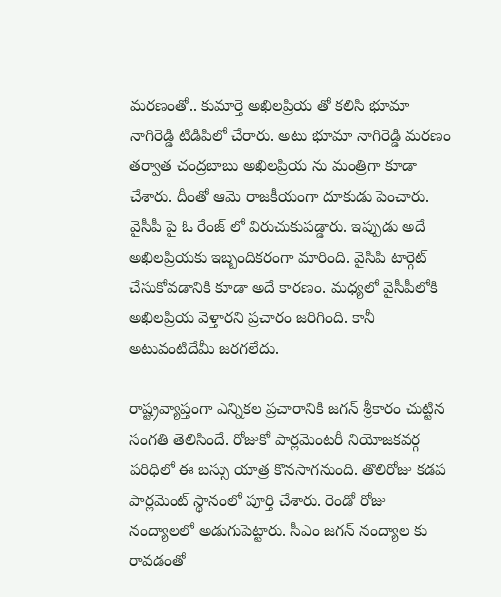మరణంతో.. కుమార్తె అఖిలప్రియ తో కలిసి భూమా నాగిరెడ్డి టిడిపిలో చేరారు. అటు భూమా నాగిరెడ్డి మరణం తర్వాత చంద్రబాబు అఖిలప్రియ ను మంత్రిగా కూడా చేశారు. దీంతో ఆమె రాజకీయంగా దూకుడు పెంచారు. వైసీపీ పై ఓ రేంజ్ లో విరుచుకుపడ్డారు. ఇప్పుడు అదే అఖిలప్రియకు ఇబ్బందికరంగా మారింది. వైసిపి టార్గెట్ చేసుకోవడానికి కూడా అదే కారణం. మధ్యలో వైసీపీలోకి అఖిలప్రియ వెళ్తారని ప్రచారం జరిగింది. కానీ అటువంటిదేమీ జరగలేదు.

రాష్ట్రవ్యాప్తంగా ఎన్నికల ప్రచారానికి జగన్ శ్రీకారం చుట్టిన సంగతి తెలిసిందే. రోజుకో పార్లమెంటరీ నియోజకవర్గ పరిధిలో ఈ బస్సు యాత్ర కొనసాగనుంది. తొలిరోజు కడప పార్లమెంట్ స్థానంలో పూర్తి చేశారు. రెండో రోజు నంద్యాలలో అడుగుపెట్టారు. సీఎం జగన్ నంద్యాల కు రావడంతో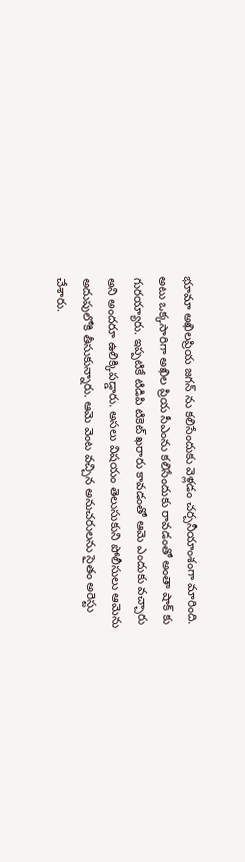భూమా అఖిలప్రియ జగన్ ను కలిసేందుకు వెళ్లడం చర్చనీయాంశంగా మారింది. అటు ఒక్కసారిగా అఖిల ప్రియ సీఎంను కలిసేందుకు రావడంతో అంతా షాక్ కు గురయ్యారు. ఇప్పటికే టిడిపి టికెట్ ఖరారు కావడంతో ఆమె ఎందుకు వచ్చారు అని అందరూ ఉలిక్కిపడ్డారు. అసలు విషయం తెలుసుకుని పోలీసులు ఆమెను అదుపులోకి తీసుకున్నారు. ఆమె వెంట వచ్చిన అనుచరులను సైతం అరెస్టు చేశారు.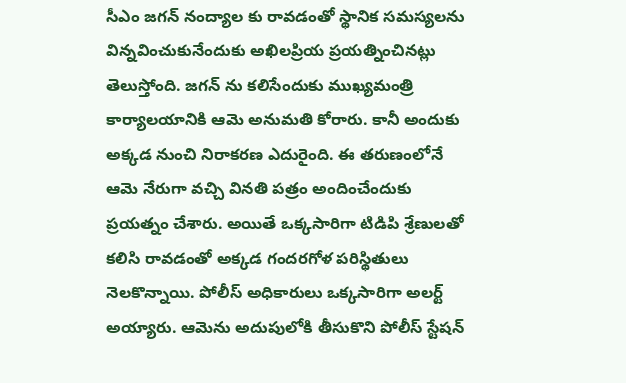సీఎం జగన్ నంద్యాల కు రావడంతో స్థానిక సమస్యలను విన్నవించుకునేందుకు అఖిలప్రియ ప్రయత్నించినట్లు తెలుస్తోంది. జగన్ ను కలిసేందుకు ముఖ్యమంత్రి కార్యాలయానికి ఆమె అనుమతి కోరారు. కానీ అందుకు అక్కడ నుంచి నిరాకరణ ఎదురైంది. ఈ తరుణంలోనే ఆమె నేరుగా వచ్చి వినతి పత్రం అందించేందుకు ప్రయత్నం చేశారు. అయితే ఒక్కసారిగా టిడిపి శ్రేణులతో కలిసి రావడంతో అక్కడ గందరగోళ పరిస్థితులు నెలకొన్నాయి. పోలీస్ అధికారులు ఒక్కసారిగా అలర్ట్ అయ్యారు. ఆమెను అదుపులోకి తీసుకొని పోలీస్ స్టేషన్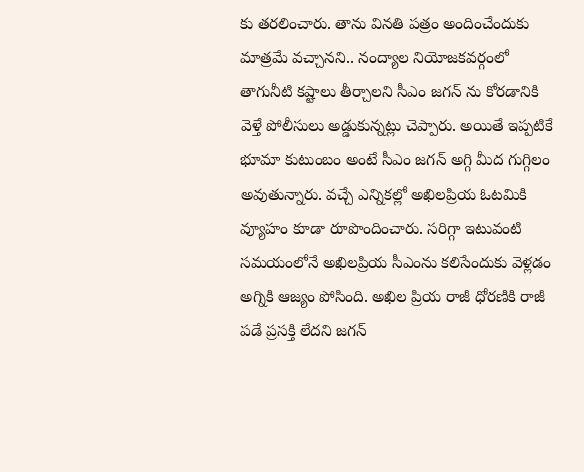కు తరలించారు. తాను వినతి పత్రం అందించేందుకు మాత్రమే వచ్చానని.. నంద్యాల నియోజకవర్గంలో తాగునీటి కష్టాలు తీర్చాలని సీఎం జగన్ ను కోరడానికి వెళ్తే పోలీసులు అడ్డుకున్నట్లు చెప్పారు. అయితే ఇప్పటికే భూమా కుటుంబం అంటే సీఎం జగన్ అగ్గి మీద గుగ్గిలం అవుతున్నారు. వచ్చే ఎన్నికల్లో అఖిలప్రియ ఓటమికి వ్యూహం కూడా రూపొందించారు. సరిగ్గా ఇటువంటి సమయంలోనే అఖిలప్రియ సీఎంను కలిసేందుకు వెళ్లడం అగ్నికి ఆజ్యం పోసింది. అఖిల ప్రియ రాజీ ధోరణికి రాజీ పడే ప్రసక్తి లేదని జగన్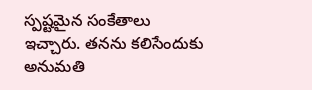స్పష్టమైన సంకేతాలు ఇచ్చారు. తనను కలిసేందుకు అనుమతి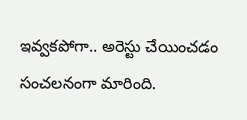ఇవ్వకపోగా.. అరెస్టు చేయించడం సంచలనంగా మారింది.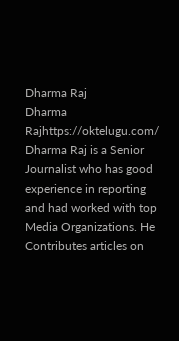Dharma Raj
Dharma Rajhttps://oktelugu.com/
Dharma Raj is a Senior Journalist who has good experience in reporting and had worked with top Media Organizations. He Contributes articles on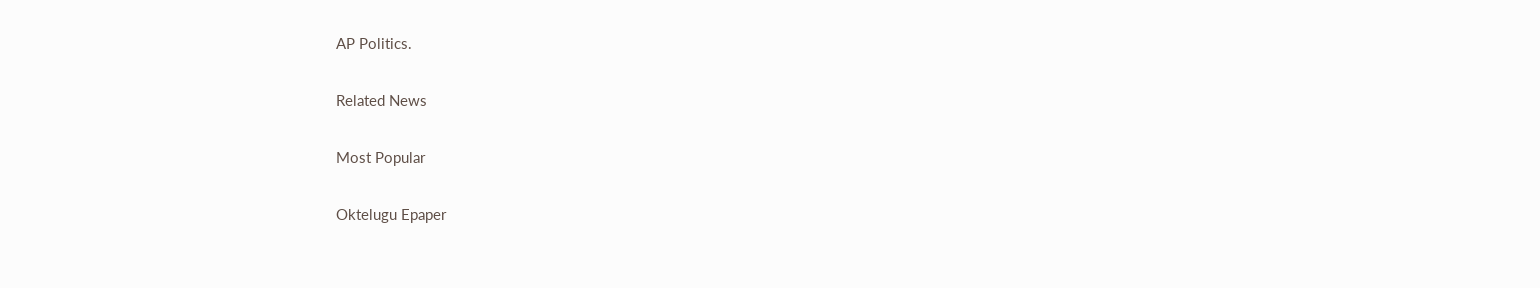AP Politics.

Related News

Most Popular

Oktelugu Epaper